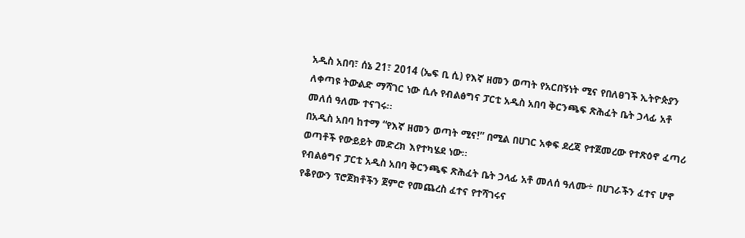አዲስ አበባ፣ ሰኔ 21፣ 2014 (ኤፍ ቢ ሲ) የእኛ ዘመን ወጣት የአርበኝነት ሚና የበለፀገች ኢትዮጵያን ለቀጣዩ ትውልድ ማሻገር ነው ሲሉ የብልፅግና ፓርቲ አዲስ አበባ ቅርንጫፍ ጽሕፈት ቤት ኃላፊ አቶ መለሰ ዓለሙ ተናገሩ፡፡
በአዲስ አበባ ከተማ “የእኛ ዘመን ወጣት ሚና!” በሚል በሀገር አቀፍ ደረጃ የተጀመረው የተጽዕኖ ፈጣሪ ወጣቶች የውይይት መድረክ እየተካሄደ ነው፡፡
የብልፅግና ፓርቲ አዲስ አበባ ቅርንጫፍ ጽሕፈት ቤት ኃላፊ አቶ መለሰ ዓለሙ÷ በሀገራችን ፈተና ሆኖ የቆየውን ፕሮጀክቶችን ጀምሮ የመጨረስ ፈተና የተሻገሩና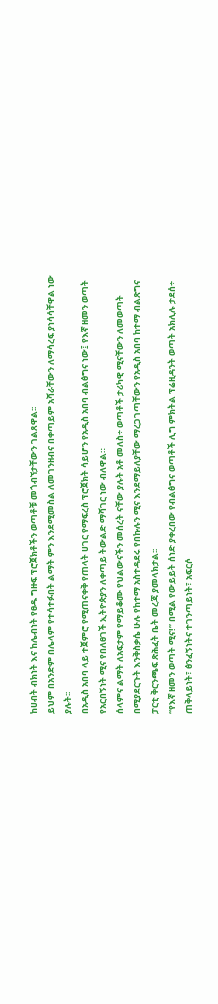ከሀብት ብክነት እና ከሌብነት የፀዱ ግዙፍ ፕሮጀክቶችን ወጣቶቹ መጎብኘታቸውን ገልጸዋል፡፡
ይህም በአንድም በሌላም የተሳተፉበት ልማት ምን እንደሚመስል ለመገንዘብና በቀጣይም አሻራቸውን ለማሳረፍ ያነሳሳቸዋል ነው ያሉት፡፡
በአዲስ አበባ ላይ ተጀምሮ የሚጠናቀቅ የጠላት ሀገር የማፍረስ ፕሮጀክት ሳይሆን የአዲስ አበባ ብልፅግና ነው፤ የእኛ ዘመን ወጣት የአርበኝነት ሚና የበለፀገች ኢትዮጵያን ለቀጣይ ትውልድ ማሻገር ነው ብለዋል።
ሰላምና ልማት ለአፍታም የማይቆሙ የህልውናችን መሰረት ናቸው ያሉት አቶ መለስ÷ ወጣቶች ታሪካዊ ሚናቸውን ለመወጣት በሚያደርጉት እንቅስቃሴ ሁሉ የከተማ አስተዳደሩ የበኩሉን ሚና እንደማይለያቸው ማረጋገጣቸውን የአዲስ አበባ ከተማ ብልጽግና ፓርቲ ቅርንጫፍ ጽሕፈት ቤት መረጃ ያመላክታል፡፡
“የእኛ ዘመን ወጣት ሚና!” በሚል የውይይት ሰነድ ያቀረበው የብልፅግና ወጣቶች ሊግ ምክትል ፕሬዚዳንት ወጣት አክሊሉ ታደሰ÷ ጠቅላይነት፣ ፅንፈኝነትና ተገንጣይነት፣ አፍርሶ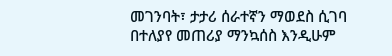መገንባት፣ ታታሪ ሰራተኛን ማወደስ ሲገባ በተለያየ መጠሪያ ማንኳሰስ እንዲሁም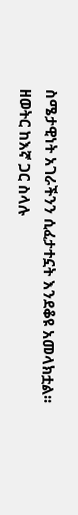ስሜታዊነት አገራችንን ሲፈታተኗት እንደቆዩ አመላክቷል፡፡
ዘወትር ከእኛ ጋር ስላሉ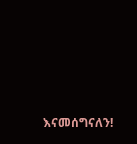እናመሰግናለን!